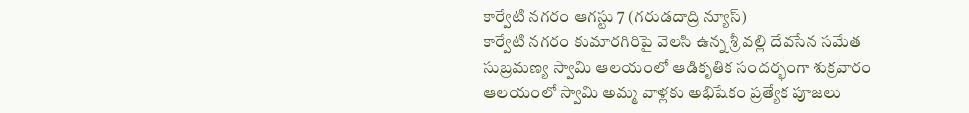కార్వేటి నగరం ఆగస్టు 7 (గరుడదాద్రి న్యూస్)
కార్వేటి నగరం కుమారగిరిపై వెలసి ఉన్న శ్రీ వల్లి దేవసేన సమేత సుబ్రమణ్య స్వామి ఆలయంలో ఆడికృతిక సందర్భంగా శుక్రవారం ఆలయంలో స్వామి అమ్మ వాళ్లకు అభిషేకం ప్రత్యేక పూజలు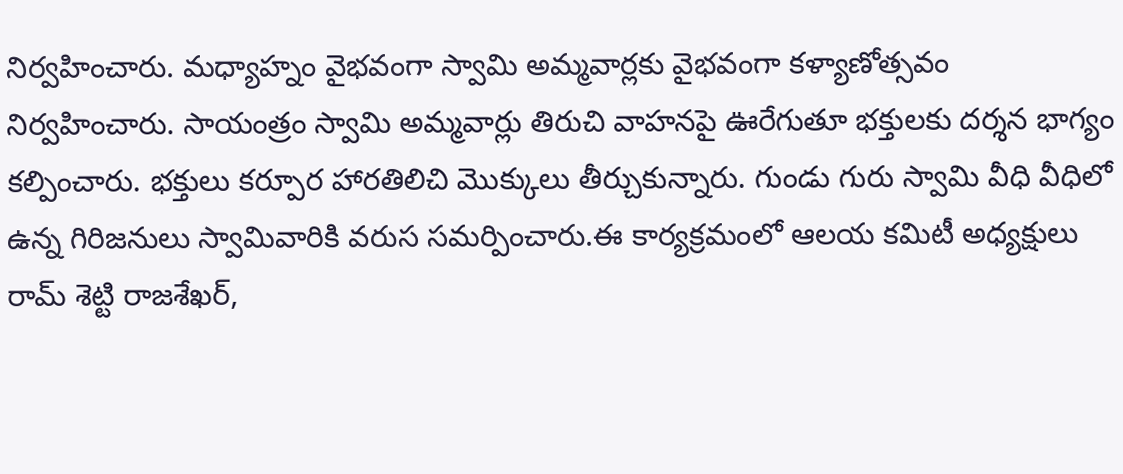నిర్వహించారు. మధ్యాహ్నం వైభవంగా స్వామి అమ్మవార్లకు వైభవంగా కళ్యాణోత్సవం నిర్వహించారు. సాయంత్రం స్వామి అమ్మవార్లు తిరుచి వాహనపై ఊరేగుతూ భక్తులకు దర్శన భాగ్యం కల్పించారు. భక్తులు కర్పూర హారతిలిచి మొక్కులు తీర్చుకున్నారు. గుండు గురు స్వామి వీధి వీధిలో ఉన్న గిరిజనులు స్వామివారికి వరుస సమర్పించారు.ఈ కార్యక్రమంలో ఆలయ కమిటీ అధ్యక్షులు రామ్ శెట్టి రాజశేఖర్,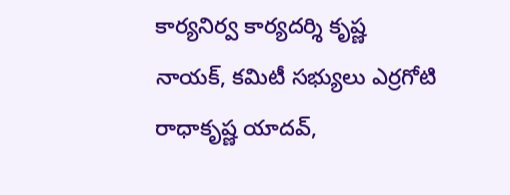కార్యనిర్వ కార్యదర్శి కృష్ణ నాయక్, కమిటీ సభ్యులు ఎర్రగోటి రాధాకృష్ణ యాదవ్,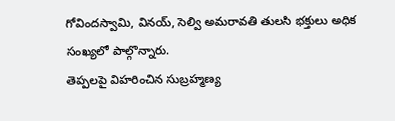గోవిందస్వామి, వినయ్, సెల్వి అమరావతి తులసి భక్తులు అధిక సంఖ్యలో పాల్గొన్నారు.
తెప్పలపై విహరించిన సుబ్రహ్మణ్య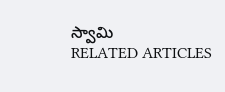స్వామి
RELATED ARTICLES